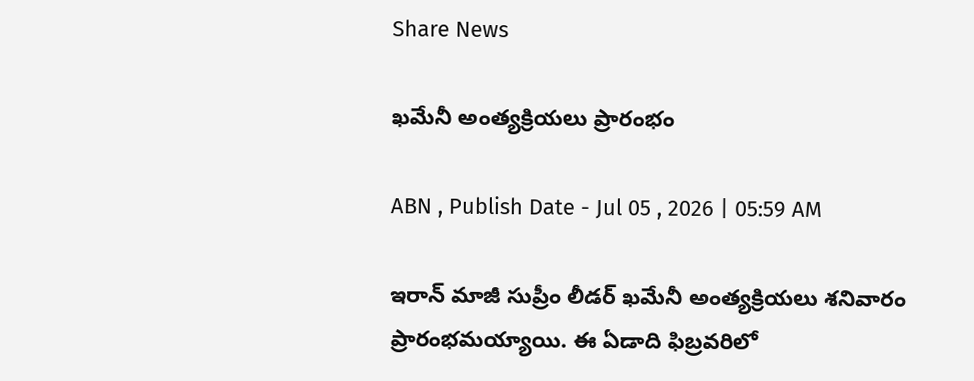Share News

ఖమేనీ అంత్యక్రియలు ప్రారంభం

ABN , Publish Date - Jul 05 , 2026 | 05:59 AM

ఇరాన్‌ మాజీ సుప్రీం లీడర్‌ ఖమేనీ అంత్యక్రియలు శనివారం ప్రారంభమయ్యాయి. ఈ ఏడాది ఫిబ్రవరిలో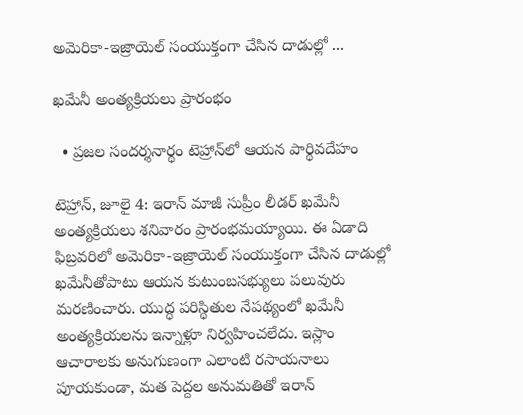అమెరికా-ఇజ్రాయెల్‌ సంయుక్తంగా చేసిన దాడుల్లో ...

ఖమేనీ అంత్యక్రియలు ప్రారంభం

  • ప్రజల సందర్శనార్థం టెహ్రాన్‌లో ఆయన పార్థివదేహం

టెహ్రాన్‌, జూలై 4: ఇరాన్‌ మాజీ సుప్రీం లీడర్‌ ఖమేనీ అంత్యక్రియలు శనివారం ప్రారంభమయ్యాయి. ఈ ఏడాది ఫిబ్రవరిలో అమెరికా-ఇజ్రాయెల్‌ సంయుక్తంగా చేసిన దాడుల్లో ఖమేనీతోపాటు ఆయన కుటుంబసభ్యులు పలువురు మరణించారు. యుద్ధ పరిస్థితుల నేపథ్యంలో ఖమేనీ అంత్యక్రియలను ఇన్నాళ్లూ నిర్వహించలేదు. ఇస్లాం ఆచారాలకు అనుగుణంగా ఎలాంటి రసాయనాలు పూయకుండా, మత పెద్దల అనుమతితో ఇరాన్‌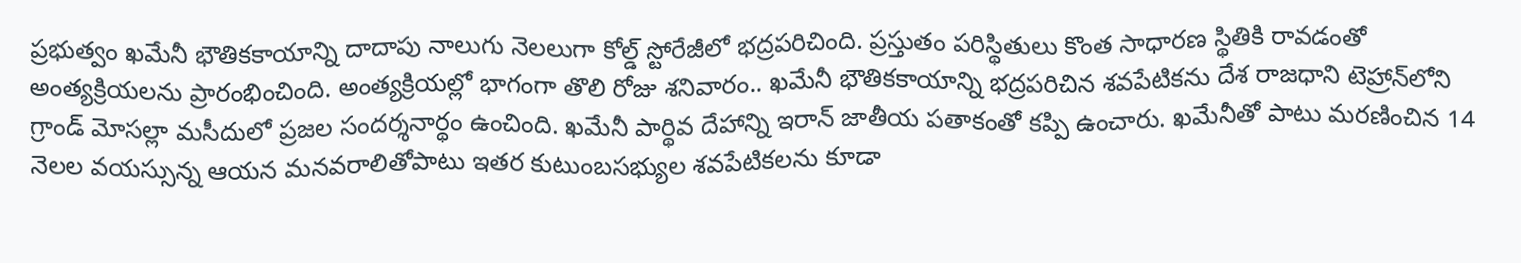ప్రభుత్వం ఖమేనీ భౌతికకాయాన్ని దాదాపు నాలుగు నెలలుగా కోల్డ్‌ స్టోరేజీలో భద్రపరిచింది. ప్రస్తుతం పరిస్థితులు కొంత సాధారణ స్థితికి రావడంతో అంత్యక్రియలను ప్రారంభించింది. అంత్యక్రియల్లో భాగంగా తొలి రోజు శనివారం.. ఖమేనీ భౌతికకాయాన్ని భద్రపరిచిన శవపేటికను దేశ రాజధాని టెహ్రాన్‌లోని గ్రాండ్‌ మోసల్లా మసీదులో ప్రజల సందర్శనార్థం ఉంచింది. ఖమేనీ పార్థివ దేహాన్ని ఇరాన్‌ జాతీయ పతాకంతో కప్పి ఉంచారు. ఖమేనీతో పాటు మరణించిన 14 నెలల వయస్సున్న ఆయన మనవరాలితోపాటు ఇతర కుటుంబసభ్యుల శవపేటికలను కూడా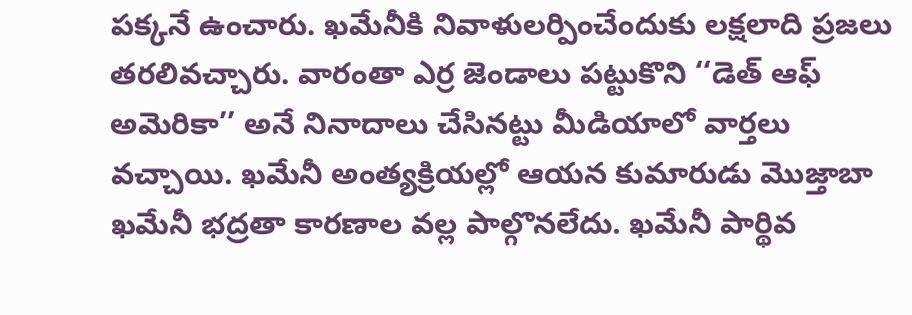పక్కనే ఉంచారు. ఖమేనీకి నివాళులర్పించేందుకు లక్షలాది ప్రజలు తరలివచ్చారు. వారంతా ఎర్ర జెండాలు పట్టుకొని ‘‘డెత్‌ ఆఫ్‌ అమెరికా’’ అనే నినాదాలు చేసినట్టు మీడియాలో వార్తలు వచ్చాయి. ఖమేనీ అంత్యక్రియల్లో ఆయన కుమారుడు మొజ్తాబా ఖమేనీ భద్రతా కారణాల వల్ల పాల్గొనలేదు. ఖమేనీ పార్థివ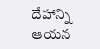దేహాన్ని ఆయన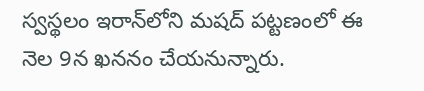స్వస్థలం ఇరాన్‌లోని మషద్‌ పట్టణంలో ఈ నెల 9న ఖననం చేయనున్నారు.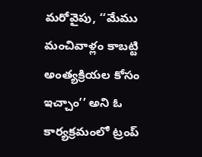మరోవైపు, ‘‘మేము మంచివాళ్లం కాబట్టి అంత్యక్రియల కోసం ఇచ్చాం’’ అని ఓ కార్యక్రమంలో ట్రంప్‌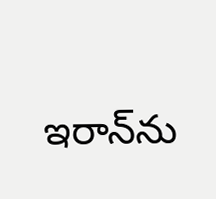ఇరాన్‌ను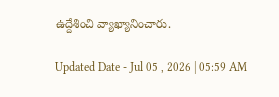ఉద్దేశించి వ్యాఖ్యానించారు.

Updated Date - Jul 05 , 2026 | 05:59 AM